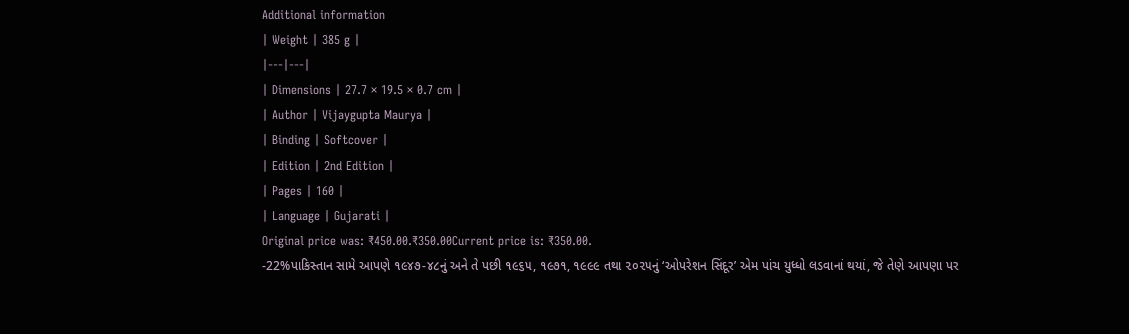Additional information
| Weight | 385 g |
|---|---|
| Dimensions | 27.7 × 19.5 × 0.7 cm |
| Author | Vijaygupta Maurya |
| Binding | Softcover |
| Edition | 2nd Edition |
| Pages | 160 |
| Language | Gujarati |
Original price was: ₹450.00.₹350.00Current price is: ₹350.00.
-22%પાકિસ્તાન સામે આપણે ૧૯૪૭-૪૮નું અને તે પછી ૧૯૬૫, ૧૯૭૧, ૧૯૯૯ તથા ૨૦૨૫નું ‘ઓપરેશન સિંદૂર’ એમ પાંચ યુધ્ધો લડવાનાં થયાં, જે તેણે આપણા પર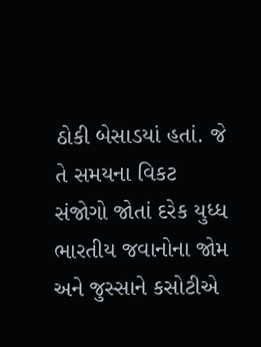ઠોકી બેસાડયાં હતાં. જે તે સમયના વિકટ સંજોગો જોતાં દરેક યુધ્ધ ભારતીય જવાનોના જોમ અને જુસ્સાને કસોટીએ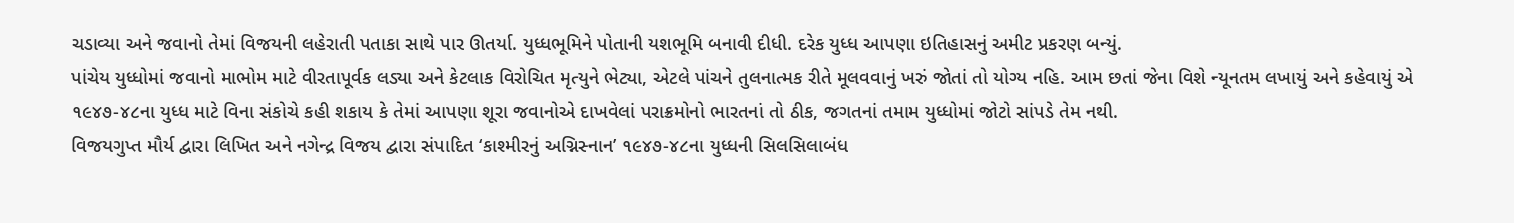ચડાવ્યા અને જવાનો તેમાં વિજયની લહેરાતી પતાકા સાથે પાર ઊતર્યા. યુધ્ધભૂમિને પોતાની યશભૂમિ બનાવી દીધી. દરેક યુધ્ધ આપણા ઇતિહાસનું અમીટ પ્રકરણ બન્યું.
પાંચેય યુધ્ધોમાં જવાનો માભોમ માટે વીરતાપૂર્વક લડ્યા અને કેટલાક વિરોચિત મૃત્યુને ભેટ્યા, એટલે પાંચને તુલનાત્મક રીતે મૂલવવાનું ખરું જોતાં તો યોગ્ય નહિ. આમ છતાં જેના વિશે ન્યૂનતમ લખાયું અને કહેવાયું એ ૧૯૪૭-૪૮ના યુધ્ધ માટે વિના સંકોચે કહી શકાય કે તેમાં આપણા શૂરા જવાનોએ દાખવેલાં પરાક્રમોનો ભારતનાં તો ઠીક, જગતનાં તમામ યુધ્ધોમાં જોટો સાંપડે તેમ નથી.
વિજયગુપ્ત મૌર્ય દ્વારા લિખિત અને નગેન્દ્ર વિજય દ્વારા સંપાદિત ‘કાશ્મીરનું અગ્નિસ્નાન’ ૧૯૪૭-૪૮ના યુધ્ધની સિલસિલાબંધ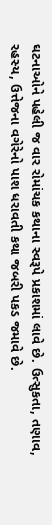ઘટનાઓને પહેલી જ વાર રોમાંચક કથાના સ્વરૂપે પ્રકાશમાં લાવે છે. ઉત્સુકતા, તણાવ, રહસ્ય, ઉત્તેજના વગેરેનો પાશ ધરાવતી કથા જબરી પકડ જમાવે છે.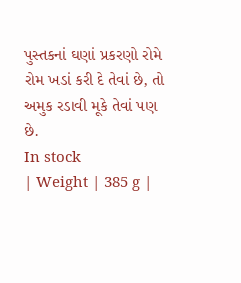પુસ્તકનાં ઘણાં પ્રકરણો રોમે રોમ ખડાં કરી દે તેવાં છે, તો અમુક રડાવી મૂકે તેવાં પણ છે.
In stock
| Weight | 385 g |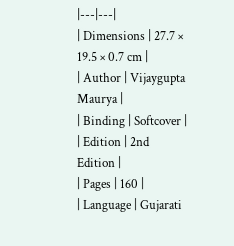|---|---|
| Dimensions | 27.7 × 19.5 × 0.7 cm |
| Author | Vijaygupta Maurya |
| Binding | Softcover |
| Edition | 2nd Edition |
| Pages | 160 |
| Language | Gujarati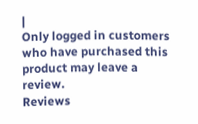|
Only logged in customers who have purchased this product may leave a review.
Reviews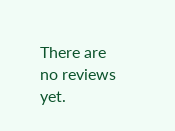There are no reviews yet.